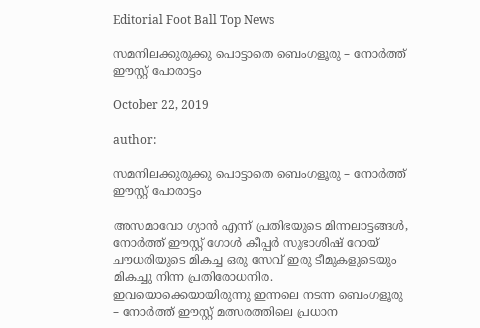Editorial Foot Ball Top News

സമനിലക്കുരുക്കു പൊട്ടാതെ ബെംഗളൂരു – നോർത്ത് ഈസ്റ്റ്‌ പോരാട്ടം

October 22, 2019

author:

സമനിലക്കുരുക്കു പൊട്ടാതെ ബെംഗളൂരു – നോർത്ത് ഈസ്റ്റ്‌ പോരാട്ടം

അസമാവോ ഗ്യാൻ എന്ന് പ്രതിഭയുടെ മിന്നലാട്ടങ്ങൾ, നോർത്ത് ഈസ്റ്റ്‌ ഗോൾ കീപ്പർ സുഭാശിഷ് റോയ് ചൗധരിയുടെ മികച്ച ഒരു സേവ് ഇരു ടീമുകളുടെയും മികച്ചു നിന്ന പ്രതിരോധനിര. ഇവയൊക്കെയായിരുന്നു ഇന്നലെ നടന്ന ബെംഗളൂരു – നോർത്ത് ഈസ്റ്റ്‌ മത്സരത്തിലെ പ്രധാന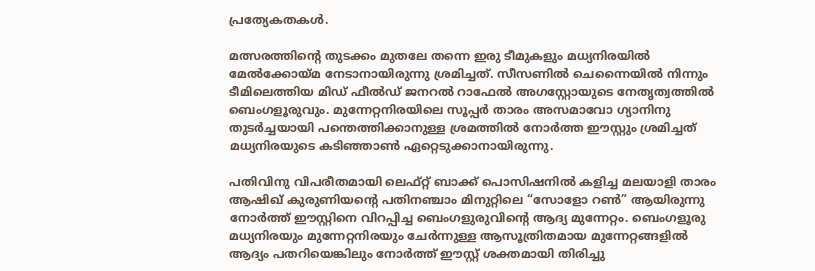പ്രത്യേകതകൾ.

മത്സരത്തിന്റെ തുടക്കം മുതലേ തന്നെ ഇരു ടീമുകളും മധ്യനിരയിൽ മേൽക്കോയ്മ നേടാനായിരുന്നു ശ്രമിച്ചത്. സീസണിൽ ചെന്നൈയിൽ നിന്നും ടീമിലെത്തിയ മിഡ് ഫീൽഡ് ജനറൽ റാഫേൽ അഗസ്റ്റോയുടെ നേതൃത്വത്തിൽ ബെംഗളൂരുവും. മുന്നേറ്റനിരയിലെ സൂപ്പർ താരം അസമാവോ ഗ്യാനിനു തുടർച്ചയായി പന്തെത്തിക്കാനുള്ള ശ്രമത്തിൽ നോർത്ത ഈസ്റ്റും ശ്രമിച്ചത് മധ്യനിരയുടെ കടിഞ്ഞാൺ ഏറ്റെടുക്കാനായിരുന്നു.

പതിവിനു വിപരീതമായി ലെഫ്റ്റ് ബാക്ക് പൊസിഷനിൽ കളിച്ച മലയാളി താരം ആഷിഖ് കുരുണിയന്റെ പതിനഞ്ചാം മിനുറ്റിലെ “സോളോ റൺ” ആയിരുന്നു നോർത്ത് ഈസ്റ്റിനെ വിറപ്പിച്ച ബെംഗളുരുവിന്റെ ആദ്യ മുന്നേറ്റം. ബെംഗളൂരു മധ്യനിരയും മുന്നേറ്റനിരയും ചേർന്നുള്ള ആസൂത്രിതമായ മുന്നേറ്റങ്ങളിൽ ആദ്യം പതറിയെങ്കിലും നോർത്ത് ഈസ്റ്റ്‌ ശക്തമായി തിരിച്ചു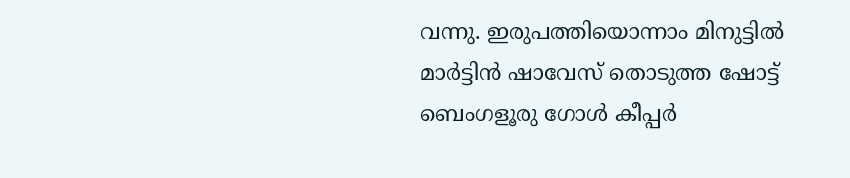വന്നു. ഇരുപത്തിയൊന്നാം മിനുട്ടിൽ മാർട്ടിൻ ഷാവേസ് തൊടുത്ത ഷോട്ട് ബെംഗളൂരു ഗോൾ കീപ്പർ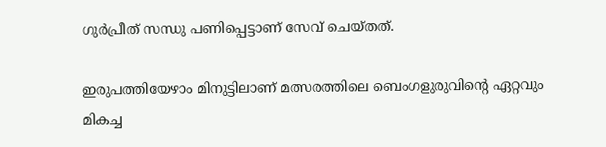ഗുർപ്രീത് സന്ധു പണിപ്പെട്ടാണ് സേവ് ചെയ്തത്.

ഇരുപത്തിയേഴാം മിനുട്ടിലാണ് മത്സരത്തിലെ ബെംഗളുരുവിന്റെ ഏറ്റവും മികച്ച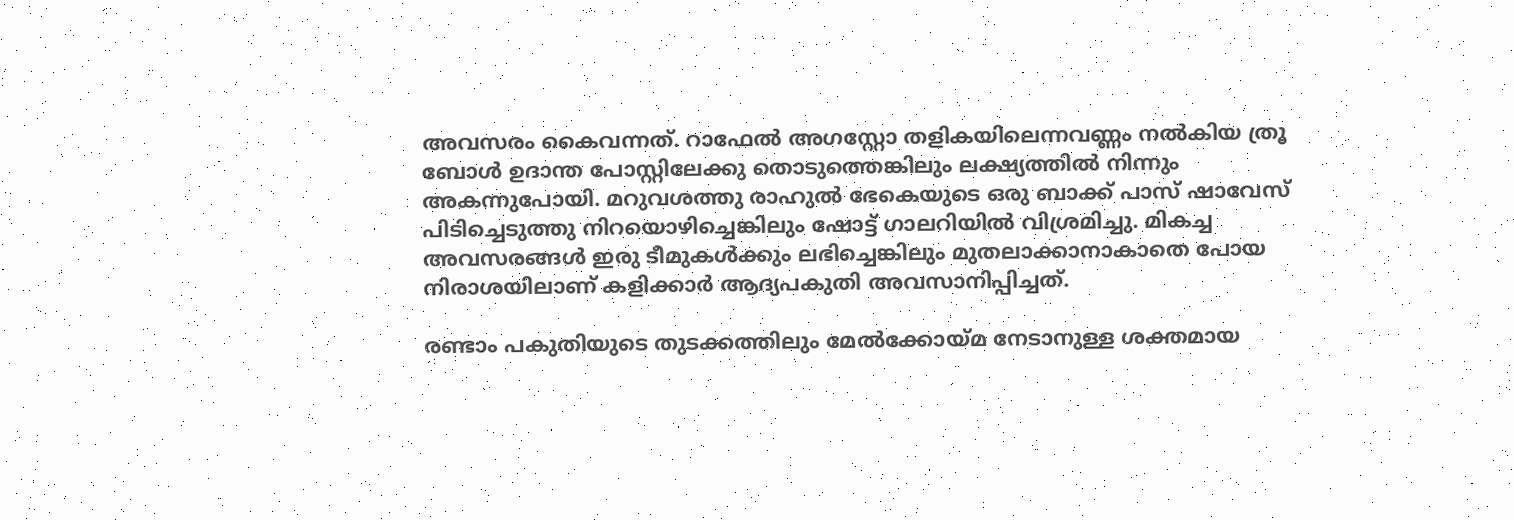അവസരം കൈവന്നത്. റാഫേൽ അഗസ്റ്റോ തളികയിലെന്നവണ്ണം നൽകിയ ത്രൂ ബോൾ ഉദാന്ത പോസ്റ്റിലേക്കു തൊടുത്തെങ്കിലും ലക്ഷ്യത്തിൽ നിന്നും അകന്നുപോയി. മറുവശത്തു രാഹുൽ ഭേകെയുടെ ഒരു ബാക്ക് പാസ് ഷാവേസ് പിടിച്ചെടുത്തു നിറയൊഴിച്ചെങ്കിലും ഷോട്ട് ഗാലറിയിൽ വിശ്രമിച്ചു. മികച്ച അവസരങ്ങൾ ഇരു ടീമുകൾക്കും ലഭിച്ചെങ്കിലും മുതലാക്കാനാകാതെ പോയ നിരാശയിലാണ് കളിക്കാർ ആദ്യപകുതി അവസാനിപ്പിച്ചത്.

രണ്ടാം പകുതിയുടെ തുടക്കത്തിലും മേൽക്കോയ്മ നേടാനുള്ള ശക്തമായ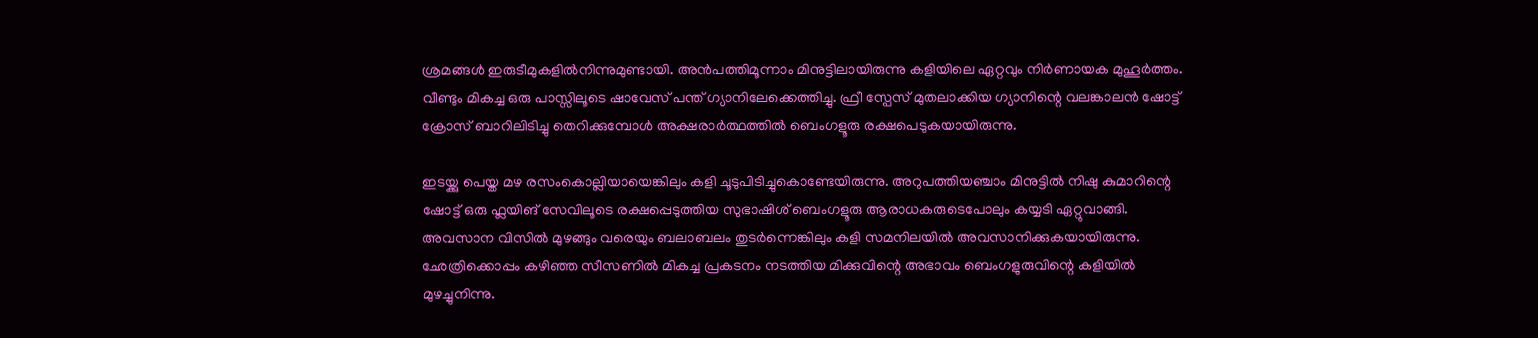ശ്രമങ്ങൾ ഇരുടീമുകളിൽനിന്നുമുണ്ടായി. അൻപത്തിമൂന്നാം മിനുട്ടിലായിരുന്നു കളിയിലെ ഏറ്റവും നിർണായക മുഹൂർത്തം. വീണ്ടും മികച്ച ഒരു പാസ്സിലൂടെ ഷാവേസ് പന്ത് ഗ്യാനിലേക്കെത്തിച്ചു. ഫ്രീ സ്പേസ് മുതലാക്കിയ ഗ്യാനിന്റെ വലങ്കാലൻ ഷോട്ട് ക്രോസ് ബാറിലിടിച്ചു തെറിക്കുമ്പോൾ അക്ഷരാർത്ഥത്തിൽ ബെംഗളൂരു രക്ഷപെടുകയായിരുന്നു.

ഇടയ്ക്കു പെയ്ത മഴ രസംകൊല്ലിയായെങ്കിലും കളി ചൂടുപിടിച്ചുകൊണ്ടേയിരുന്നു. അറുപത്തിയഞ്ചാം മിനുട്ടിൽ നിഷു കുമാറിന്റെ ഷോട്ട് ഒരു ഫ്ലയിങ് സേവിലൂടെ രക്ഷപ്പെടുത്തിയ സുഭാഷിശ് ബെംഗളൂരു ആരാധകരുടെപോലും കയ്യടി ഏറ്റുവാങ്ങി. അവസാന വിസിൽ മുഴങ്ങും വരെയും ബലാബലം തുടർന്നെങ്കിലും കളി സമനിലയിൽ അവസാനിക്കുകയായിരുന്നു. ഛേത്രിക്കൊപ്പം കഴിഞ്ഞ സീസണിൽ മികച്ച പ്രകടനം നടത്തിയ മിക്കുവിന്റെ അഭാവം ബെംഗളുരുവിന്റെ കളിയിൽ മുഴച്ചുനിന്നു.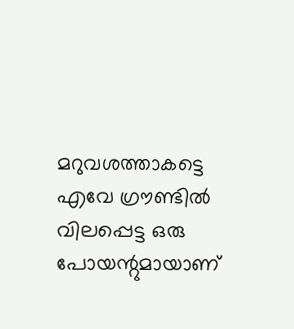മറുവശത്താകട്ടെ എവേ ഗ്രൗണ്ടിൽ വിലപ്പെട്ട ഒരു പോയന്റുമായാണ്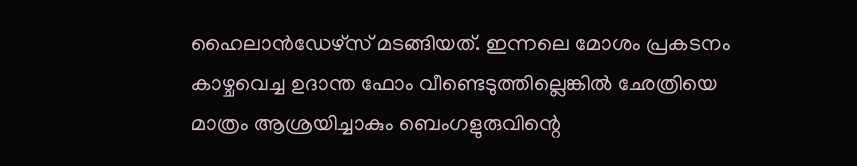ഹൈലാൻഡേഴ്‌സ് മടങ്ങിയത്. ഇന്നലെ മോശം പ്രകടനം കാഴ്ചവെച്ച ഉദാന്ത ഫോം വീണ്ടെടുത്തില്ലെങ്കിൽ ഛേത്രിയെ മാത്രം ആശ്രയിച്ചാകും ബെംഗളുരുവിന്റെ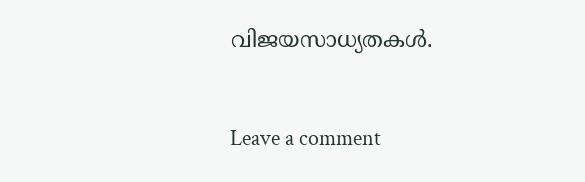വിജയസാധ്യതകൾ.

Leave a comment